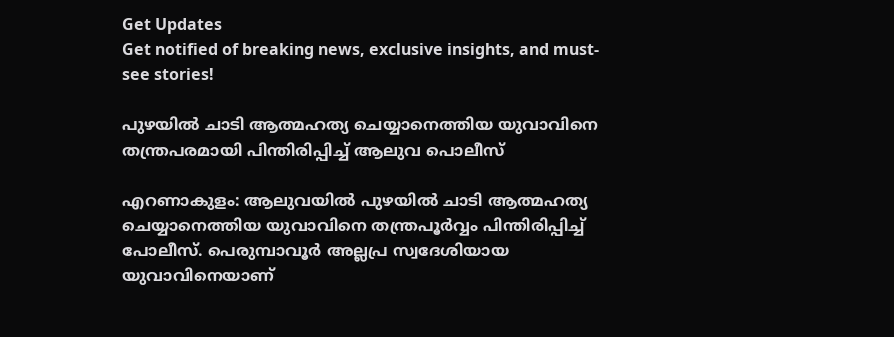Get Updates
Get notified of breaking news, exclusive insights, and must-see stories!

പുഴയില്‍ ചാടി ആത്മഹത്യ ചെയ്യാനെത്തിയ യുവാവിനെ തന്ത്രപരമായി പിന്തിരിപ്പിച്ച് ആലുവ പൊലീസ്

എറണാകുളം: ആലുവയില്‍ പുഴയില്‍ ചാടി ആത്മഹത്യ ചെയ്യാനെത്തിയ യുവാവിനെ തന്ത്രപൂര്‍വ്വം പിന്തിരിപ്പിച്ച് പോലീസ്. പെരുമ്പാവൂര്‍ അല്ലപ്ര സ്വദേശിയായ യുവാവിനെയാണ്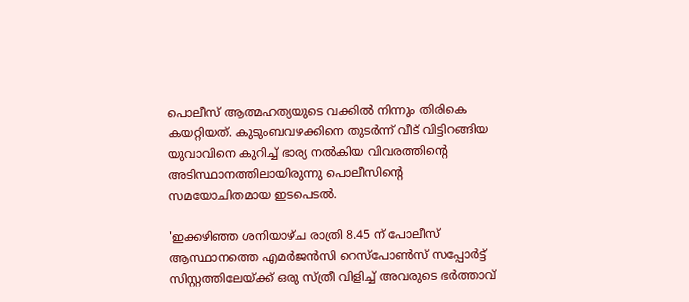പൊലീസ് ആത്മഹത്യയുടെ വക്കില്‍ നിന്നും തിരികെ കയറ്റിയത്. കുടുംബവഴക്കിനെ തുടർന്ന് വീട് വിട്ടിറങ്ങിയ യുവാവിനെ കുറിച്ച് ഭാര്യ നല്‍കിയ വിവരത്തിന്റെ അടിസ്ഥാനത്തിലായിരുന്നു പൊലീസിന്റെ സമയോചിതമായ ഇടപെടല്‍.

'ഇക്കഴിഞ്ഞ ശനിയാഴ്ച രാത്രി 8.45 ന് പോലീസ് ആസ്ഥാനത്തെ എമര്‍ജന്‍സി റെസ്പോണ്‍സ് സപ്പോര്‍ട്ട് സിസ്റ്റത്തിലേയ്ക്ക് ഒരു സ്ത്രീ വിളിച്ച് അവരുടെ ഭര്‍ത്താവ്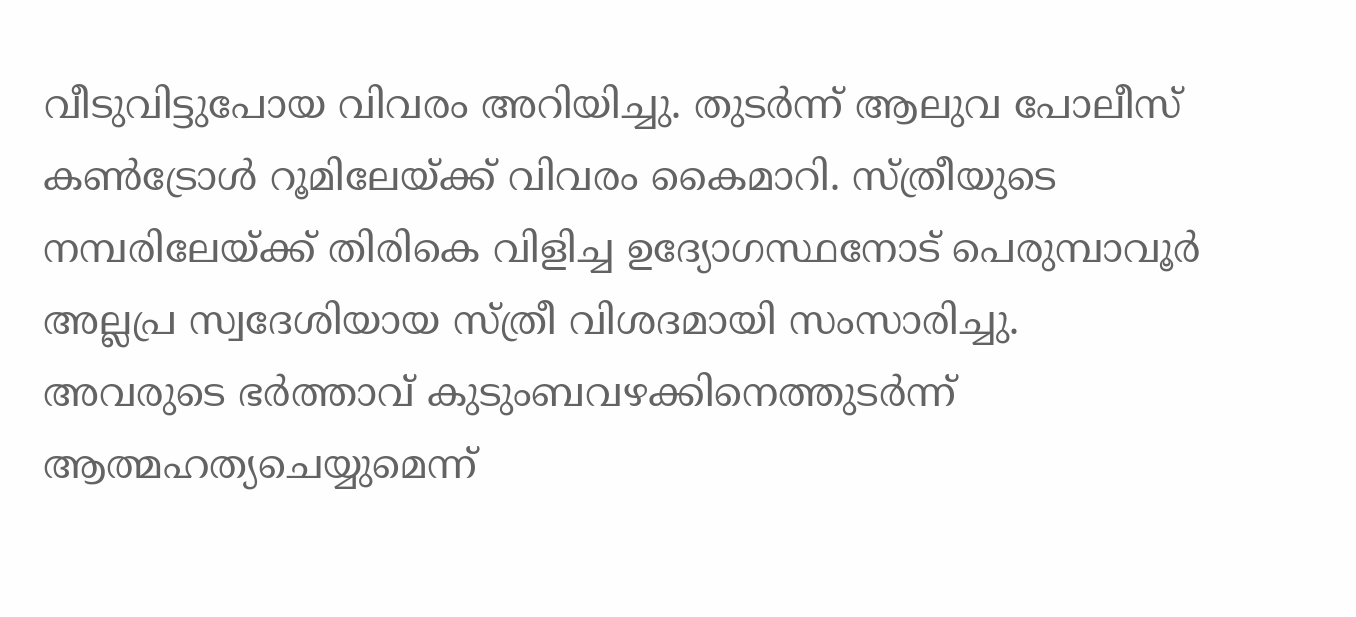വീടുവിട്ടുപോയ വിവരം അറിയിച്ചു. തുടര്‍ന്ന് ആലുവ പോലീസ് കണ്‍ട്രോള്‍ റൂമിലേയ്ക്ക് വിവരം കൈമാറി. സ്ത്രീയുടെ നമ്പരിലേയ്ക്ക് തിരികെ വിളിച്ച ഉദ്യോഗസ്ഥനോട് പെരുമ്പാവൂര്‍ അല്ലപ്ര സ്വദേശിയായ സ്ത്രീ വിശദമായി സംസാരിച്ചു. അവരുടെ ഭര്‍ത്താവ് കുടുംബവഴക്കിനെത്തുടര്‍ന്ന് ആത്മഹത്യചെയ്യുമെന്ന്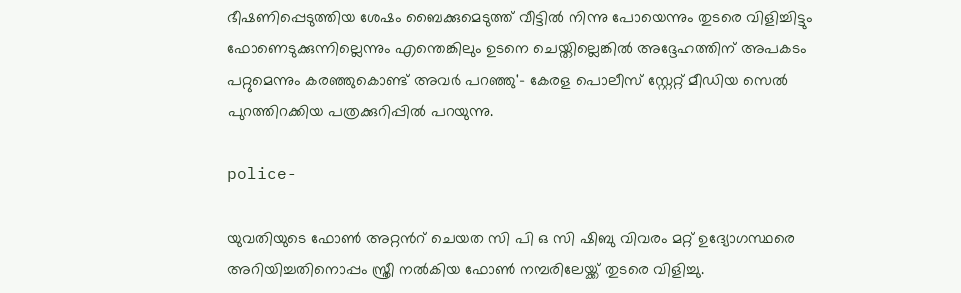ഭീഷണിപ്പെടുത്തിയ ശേഷം ബൈക്കുമെടുത്ത് വീട്ടില്‍ നിന്നു പോയെന്നും തുടരെ വിളിച്ചിട്ടും ഫോണെടുക്കുന്നില്ലെന്നും എന്തെങ്കിലും ഉടനെ ചെയ്തില്ലെങ്കില്‍ അദ്ദേഹത്തിന് അപകടം പറ്റുമെന്നും കരഞ്ഞുകൊണ്ട് അവര്‍ പറഞ്ഞു'- കേരള പൊലീസ് സ്റ്റേറ്റ് മീഡിയ സെല്‍ പുറത്തിറക്കിയ പത്രക്കുറിപ്പില്‍ പറയുന്നു.

police-

യുവതിയുടെ ഫോണ്‍ അറ്റന്‍റ് ചെയത സി പി ഒ സി ഷിബു വിവരം മറ്റ് ഉദ്യോഗസ്ഥരെ അറിയിച്ചതിനൊപ്പം സ്ത്രീ നല്‍കിയ ഫോണ്‍ നമ്പരിലേയ്ക്ക് തുടരെ വിളിച്ചു.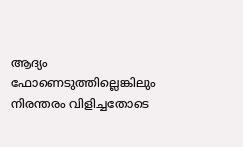ആദ്യം ഫോണെടുത്തില്ലെങ്കിലും നിരന്തരം വിളിച്ചതോടെ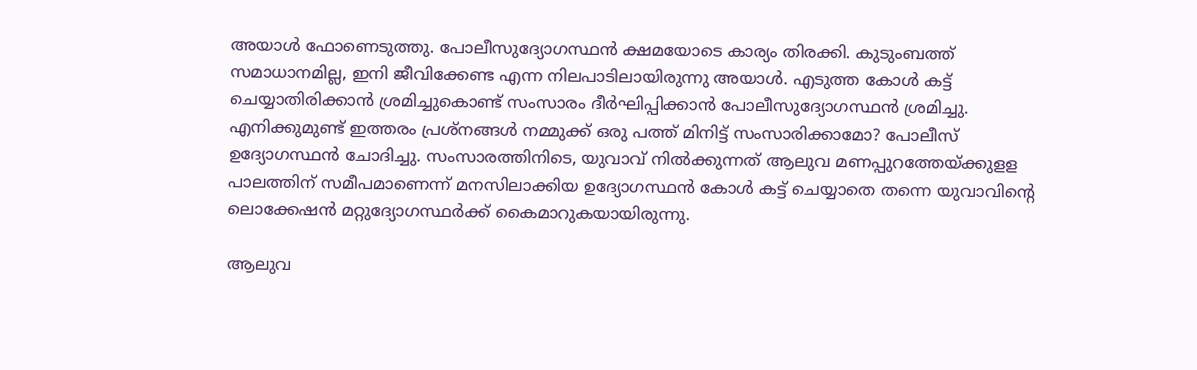അയാള്‍ ഫോണെടുത്തു. പോലീസുദ്യോഗസ്ഥന്‍ ക്ഷമയോടെ കാര്യം തിരക്കി. കുടുംബത്ത് സമാധാനമില്ല, ഇനി ജീവിക്കേണ്ട എന്ന നിലപാടിലായിരുന്നു അയാള്‍. എടുത്ത കോള്‍ കട്ട് ചെയ്യാതിരിക്കാന്‍ ശ്രമിച്ചുകൊണ്ട് സംസാരം ദീർഘിപ്പിക്കാൻ പോലീസുദ്യോഗസ്ഥന്‍ ശ്രമിച്ചു. എനിക്കുമുണ്ട് ഇത്തരം പ്രശ്നങ്ങള്‍ നമ്മുക്ക് ഒരു പത്ത് മിനിട്ട് സംസാരിക്കാമോ? പോലീസ് ഉദ്യോഗസ്ഥൻ ചോദിച്ചു. സംസാരത്തിനിടെ, യുവാവ് നില്‍ക്കുന്നത് ആലുവ മണപ്പുറത്തേയ്ക്കുളള പാലത്തിന് സമീപമാണെന്ന് മനസിലാക്കിയ ഉദ്യോഗസ്ഥന്‍ കോള്‍ കട്ട് ചെയ്യാതെ തന്നെ യുവാവിന്‍റെ ലൊക്കേഷന്‍ മറ്റുദ്യോഗസ്ഥര്‍ക്ക് കൈമാറുകയായിരുന്നു.

ആലുവ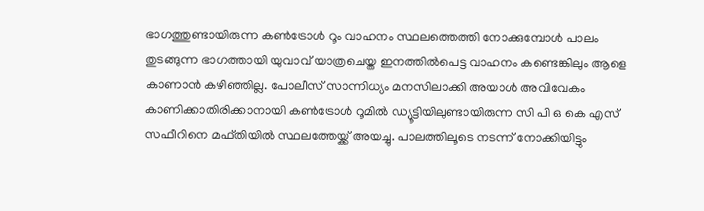ഭാഗത്തുണ്ടായിരുന്ന കണ്‍ട്രോള്‍ റൂം വാഹനം സ്ഥലത്തെത്തി നോക്കുമ്പോള്‍ പാലം തുടങ്ങുന്ന ഭാഗത്തായി യുവാവ് യാത്രചെയ്ത ഇനത്തില്‍പെട്ട വാഹനം കണ്ടെങ്കിലും ആളെ കാണാൻ കഴിഞ്ഞില്ല. പോലീസ് സാന്നിധ്യം മനസിലാക്കി അയാള്‍ അവിവേകം കാണിക്കാതിരിക്കാനായി കണ്‍ട്രോള്‍ റൂമില്‍ ഡ്യൂട്ടിയിലുണ്ടായിരുന്ന സി പി ഒ കെ എസ് സഫീറിനെ മഫ്തിയില്‍ സ്ഥലത്തേയ്ക്ക് അയച്ചു. പാലത്തിലൂടെ നടന്ന് നോക്കിയിട്ടും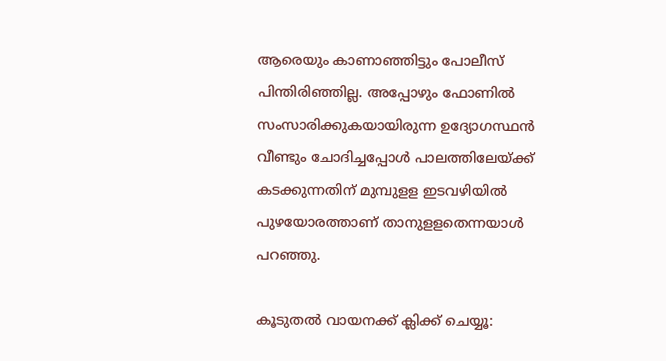ആരെയും കാണാഞ്ഞിട്ടും പോലീസ് പിന്തിരിഞ്ഞില്ല. അപ്പോഴും ഫോണില്‍ സംസാരിക്കുകയായിരുന്ന ഉദ്യോഗസ്ഥന്‍ വീണ്ടും ചോദിച്ചപ്പോള്‍ പാലത്തിലേയ്ക്ക് കടക്കുന്നതിന് മുമ്പുളള ഇടവഴിയില്‍ പുഴയോരത്താണ് താനുളളതെന്നയാള്‍ പറഞ്ഞു.

കൂടുതല്‍ വായനക്ക് ക്ലിക്ക് ചെയ്യൂ: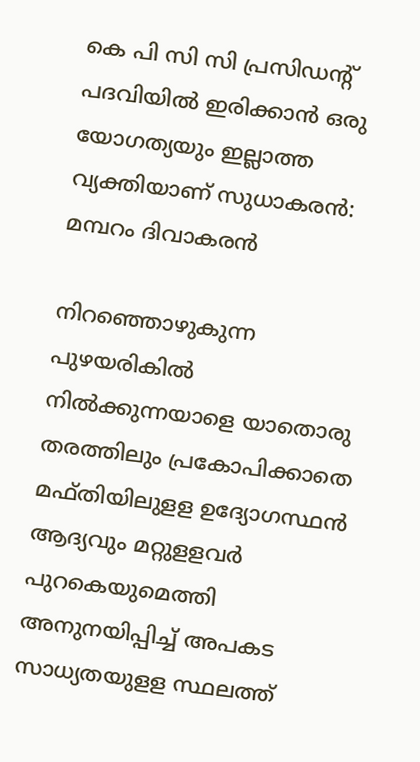കെ പി സി സി പ്രസിഡന്റ് പദവിയില്‍ ഇരിക്കാന്‍ ഒരു യോഗത്യയും ഇല്ലാത്ത വ്യക്തിയാണ് സുധാകരന്‍: മമ്പറം ദിവാകരന്‍

നിറഞ്ഞൊഴുകുന്ന പുഴയരികില്‍ നില്‍ക്കുന്നയാളെ യാതൊരു തരത്തിലും പ്രകോപിക്കാതെ മഫ്തിയിലുളള ഉദ്യോഗസ്ഥന്‍ ആദ്യവും മറ്റുളളവര്‍ പുറകെയുമെത്തി അനുനയിപ്പിച്ച് അപകട സാധ്യതയുളള സ്ഥലത്ത്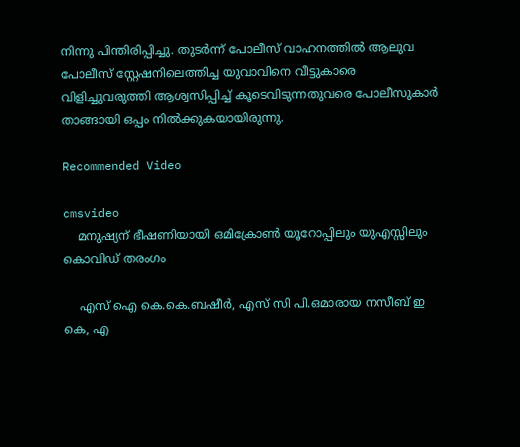നിന്നു പിന്തിരിപ്പിച്ചു. തുടര്‍ന്ന് പോലീസ് വാഹനത്തില്‍ ആലുവ പോലീസ് സ്റ്റേഷനിലെത്തിച്ച യുവാവിനെ വീട്ടുകാരെ വിളിച്ചുവരുത്തി ആശ്വസിപ്പിച്ച് കൂടെവിടുന്നതുവരെ പോലീസുകാര്‍ താങ്ങായി ഒപ്പം നില്‍ക്കുകയായിരുന്നു.

Recommended Video

cmsvideo
    മനുഷ്യന് ഭീഷണിയായി ഒമിക്രോൺ യൂറോപ്പിലും യുഎസ്സിലും കൊവിഡ് തരംഗം

    എസ് ഐ കെ.കെ.ബഷീര്‍, എസ് സി പി.ഒമാരായ നസീബ് ഇ കെ, എ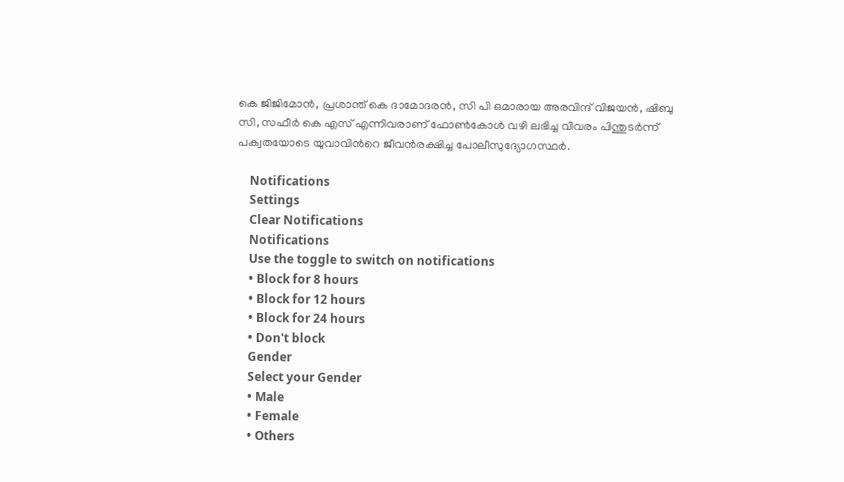കെ ജിജിമോന്‍, പ്രശാന്ത് കെ ദാമോദരന്‍, സി പി ഒമാരായ അരവിന്ദ് വിജയന്‍, ഷിബു സി, സഫീര്‍ കെ എസ് എന്നിവരാണ് ഫോണ്‍കോള്‍ വഴി ലഭിച്ച വിവരം പിന്തുടര്‍ന്ന് പക്വതയോടെ യുവാവിന്‍റെ ജീവന്‍രക്ഷിച്ച പോലീസുദ്യോഗസ്ഥര്‍.

    Notifications
    Settings
    Clear Notifications
    Notifications
    Use the toggle to switch on notifications
    • Block for 8 hours
    • Block for 12 hours
    • Block for 24 hours
    • Don't block
    Gender
    Select your Gender
    • Male
    • Female
    • Others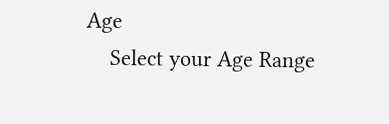Age
    Select your Age Range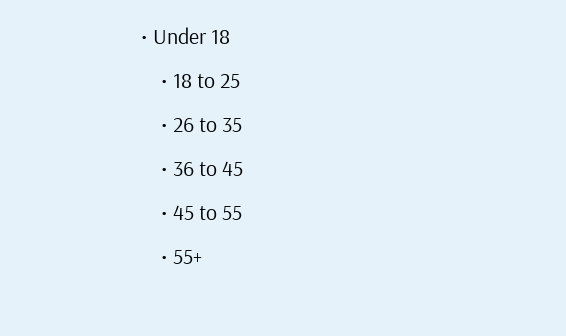• Under 18
    • 18 to 25
    • 26 to 35
    • 36 to 45
    • 45 to 55
    • 55+